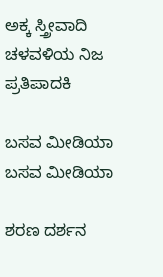ಅಕ್ಕ ಸ್ತ್ರೀವಾದಿ ಚಳವಳಿಯ ನಿಜ ಪ್ರತಿಪಾದಕಿ

ಬಸವ ಮೀಡಿಯಾ
ಬಸವ ಮೀಡಿಯಾ

ಶರಣ ದರ್ಶನ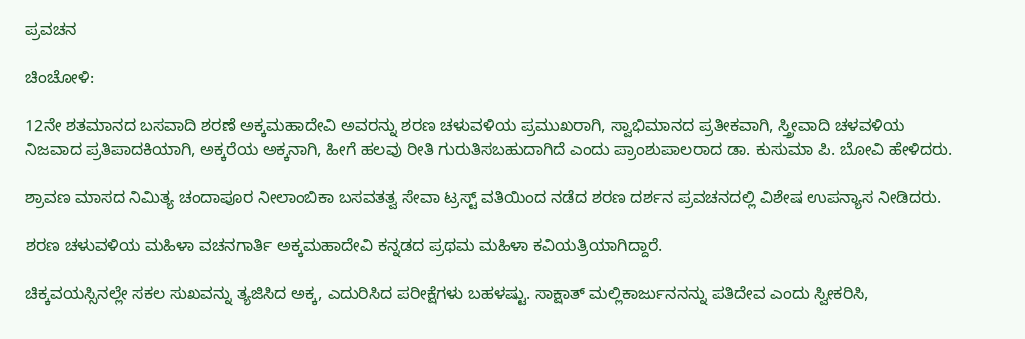ಪ್ರವಚನ

ಚಿಂಚೋಳಿ:

12ನೇ ಶತಮಾನದ ಬಸವಾದಿ ಶರಣೆ ಅಕ್ಕಮಹಾದೇವಿ ಅವರನ್ನು ಶರಣ ಚಳುವಳಿಯ ಪ್ರಮುಖರಾಗಿ, ಸ್ವಾಭಿಮಾನದ ಪ್ರತೀಕವಾಗಿ, ಸ್ತ್ರೀವಾದಿ ಚಳವಳಿಯ ನಿಜವಾದ ಪ್ರತಿಪಾದಕಿಯಾಗಿ, ಅಕ್ಕರೆಯ ಅಕ್ಕನಾಗಿ, ಹೀಗೆ ಹಲವು ರೀತಿ ಗುರುತಿಸಬಹುದಾಗಿದೆ ಎಂದು ಪ್ರಾಂಶುಪಾಲರಾದ ಡಾ. ಕುಸುಮಾ ಪಿ. ಬೋವಿ ಹೇಳಿದರು.

ಶ್ರಾವಣ ಮಾಸದ ನಿಮಿತ್ಯ ಚಂದಾಪೂರ ನೀಲಾಂಬಿಕಾ ಬಸವತತ್ವ ಸೇವಾ ಟ್ರಸ್ಟ್ ವತಿಯಿಂದ ನಡೆದ ಶರಣ ದರ್ಶನ ಪ್ರವಚನದಲ್ಲಿ ವಿಶೇಷ ಉಪನ್ಯಾಸ ನೀಡಿದರು.

ಶರಣ ಚಳುವಳಿಯ ಮಹಿಳಾ ವಚನಗಾರ್ತಿ ಅಕ್ಕಮಹಾದೇವಿ ಕನ್ನಡದ ಪ್ರಥಮ ಮಹಿಳಾ ಕವಿಯತ್ರಿಯಾಗಿದ್ದಾರೆ.

ಚಿಕ್ಕವಯಸ್ಸಿನಲ್ಲೇ ಸಕಲ ಸುಖವನ್ನು ತ್ಯಜಿಸಿದ ಅಕ್ಕ, ಎದುರಿಸಿದ ಪರೀಕ್ಷೆಗಳು ಬಹಳಷ್ಟು. ಸಾಕ್ಷಾತ್ ಮಲ್ಲಿಕಾರ್ಜುನನನ್ನು ಪತಿದೇವ ಎಂದು ಸ್ವೀಕರಿಸಿ,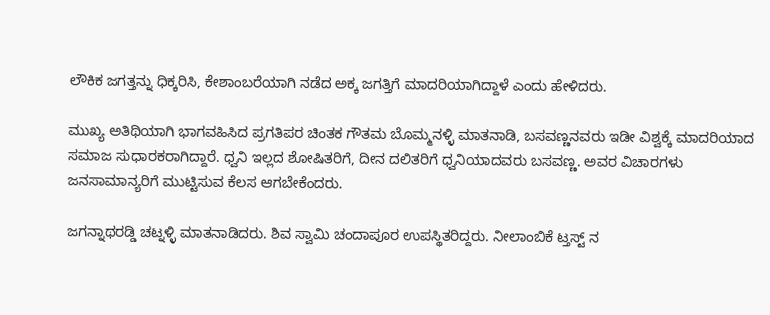ಲೌಕಿಕ ಜಗತ್ತನ್ನು ಧಿಕ್ಕರಿಸಿ, ಕೇಶಾಂಬರೆಯಾಗಿ ನಡೆದ ಅಕ್ಕ ಜಗತ್ತಿಗೆ ಮಾದರಿಯಾಗಿದ್ದಾಳೆ ಎಂದು ಹೇಳಿದರು.

ಮುಖ್ಯ ಅತಿಥಿಯಾಗಿ ಭಾಗವಹಿಸಿದ ಪ್ರಗತಿಪರ ಚಿಂತಕ ಗೌತಮ ಬೊಮ್ಮನಳ್ಳಿ ಮಾತನಾಡಿ, ಬಸವಣ್ಣನವರು ಇಡೀ ವಿಶ್ವಕ್ಕೆ ಮಾದರಿಯಾದ ಸಮಾಜ ಸುಧಾರಕರಾಗಿದ್ದಾರೆ. ಧ್ವನಿ ಇಲ್ಲದ ಶೋಷಿತರಿಗೆ, ದೀನ ದಲಿತರಿಗೆ ಧ್ವನಿಯಾದವರು ಬಸವಣ್ಣ. ಅವರ ವಿಚಾರಗಳು ಜನಸಾಮಾನ್ಯರಿಗೆ ಮುಟ್ಟಿಸುವ ಕೆಲಸ ಆಗಬೇಕೆಂದರು.

ಜಗನ್ನಾಥರಡ್ಡಿ ಚಟ್ನಳ್ಳಿ ಮಾತನಾಡಿದರು. ಶಿವ ಸ್ವಾಮಿ ಚಂದಾಪೂರ ಉಪಸ್ಥಿತರಿದ್ದರು. ನೀಲಾಂಬಿಕೆ ಟ್ತಸ್ಟ್ ನ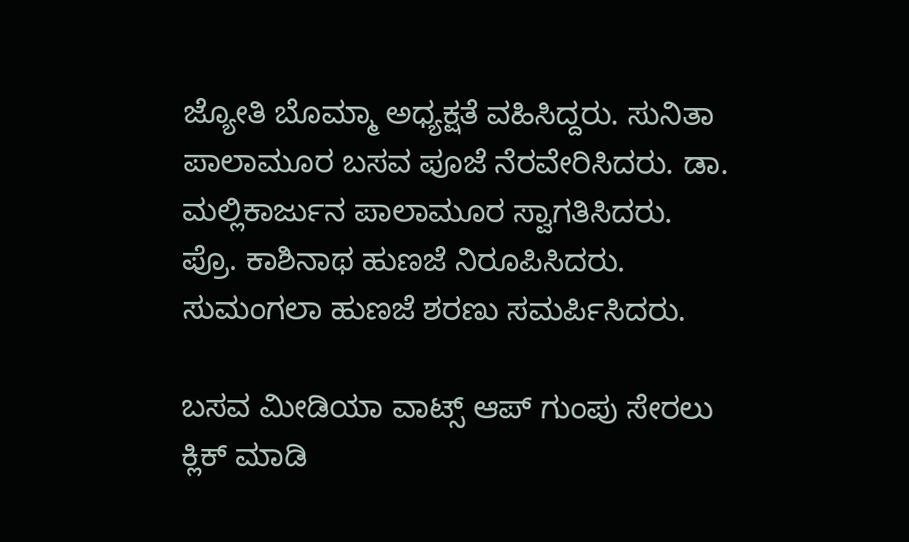ಜ್ಯೋತಿ ಬೊಮ್ಮಾ ಅಧ್ಯಕ್ಷತೆ ವಹಿಸಿದ್ದರು. ಸುನಿತಾ ಪಾಲಾಮೂರ ಬಸವ ಪೂಜೆ ನೆರವೇರಿಸಿದರು. ಡಾ. ಮಲ್ಲಿಕಾರ್ಜುನ ಪಾಲಾಮೂರ ಸ್ವಾಗತಿಸಿದರು. ಪ್ರೊ. ಕಾಶಿನಾಥ ಹುಣಜೆ ನಿರೂಪಿಸಿದರು. ಸುಮಂಗಲಾ ಹುಣಜೆ ಶರಣು ಸಮರ್ಪಿಸಿದರು.

ಬಸವ ಮೀಡಿಯಾ ವಾಟ್ಸ್ ಆಪ್ ಗುಂಪು ಸೇರಲು ಕ್ಲಿಕ್ ಮಾಡಿ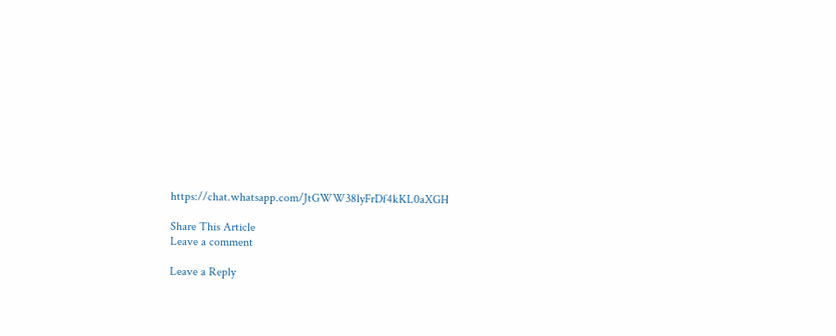https://chat.whatsapp.com/JtGWW38lyFrDf4kKL0aXGH

Share This Article
Leave a comment

Leave a Reply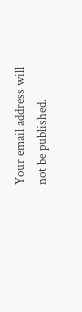Your email address will not be published.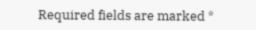Required fields are marked *